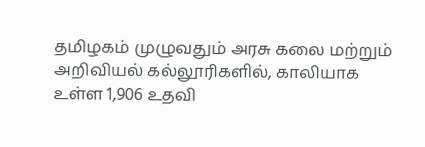தமிழகம் முழுவதும் அரசு கலை மற்றும் அறிவியல் கல்லூரிகளில், காலியாக
உள்ள 1,906 உதவி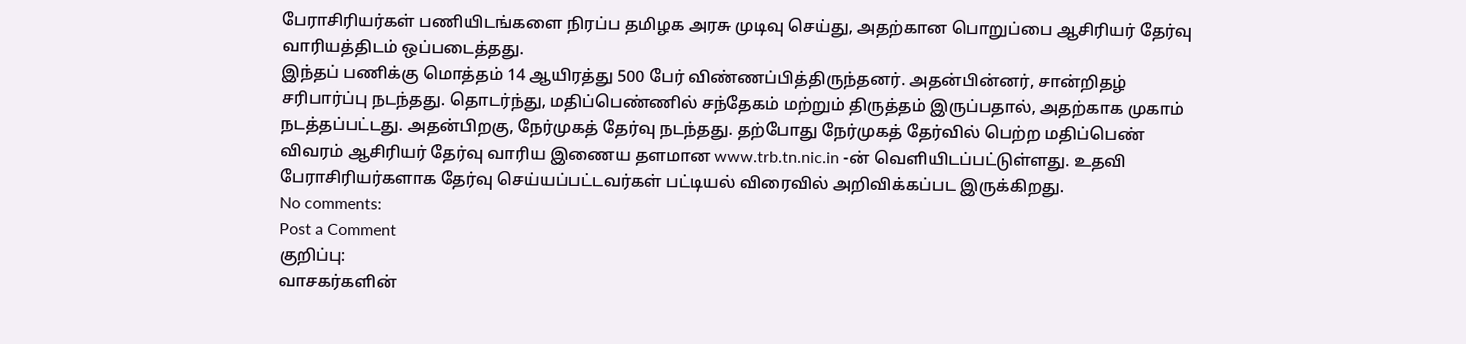பேராசிரியர்கள் பணியிடங்களை நிரப்ப தமிழக அரசு முடிவு செய்து, அதற்கான பொறுப்பை ஆசிரியர் தேர்வு வாரியத்திடம் ஒப்படைத்தது.
இந்தப் பணிக்கு மொத்தம் 14 ஆயிரத்து 500 பேர் விண்ணப்பித்திருந்தனர். அதன்பின்னர், சான்றிதழ் சரிபார்ப்பு நடந்தது. தொடர்ந்து, மதிப்பெண்ணில் சந்தேகம் மற்றும் திருத்தம் இருப்பதால், அதற்காக முகாம் நடத்தப்பட்டது. அதன்பிறகு, நேர்முகத் தேர்வு நடந்தது. தற்போது நேர்முகத் தேர்வில் பெற்ற மதிப்பெண் விவரம் ஆசிரியர் தேர்வு வாரிய இணைய தளமான www.trb.tn.nic.in -ன் வெளியிடப்பட்டுள்ளது. உதவி பேராசிரியர்களாக தேர்வு செய்யப்பட்டவர்கள் பட்டியல் விரைவில் அறிவிக்கப்பட இருக்கிறது.
No comments:
Post a Comment
குறிப்பு:
வாசகர்களின்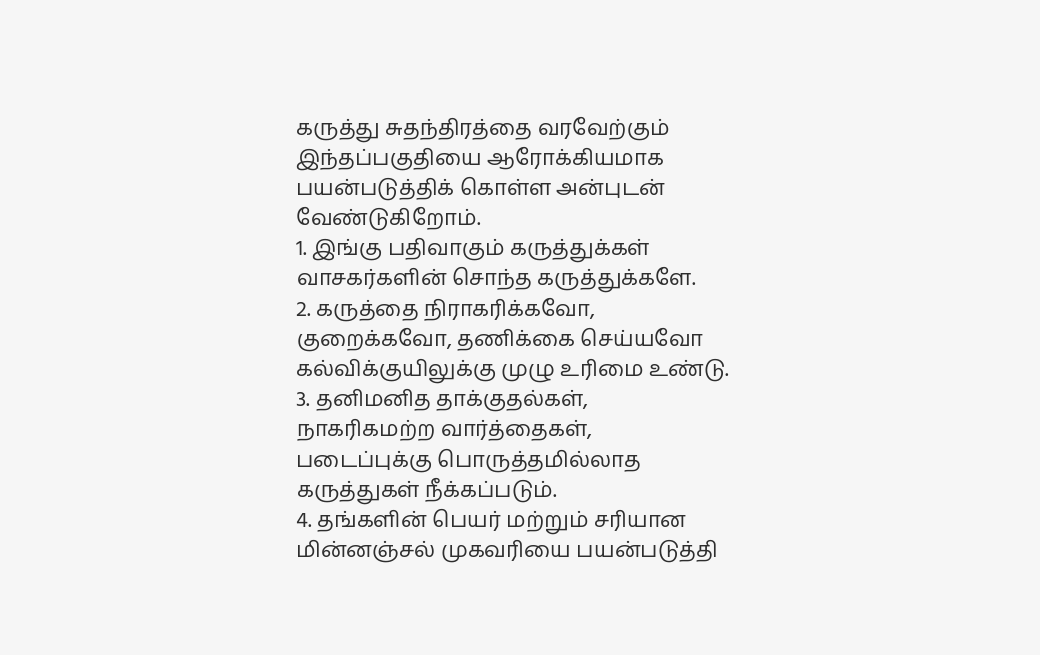கருத்து சுதந்திரத்தை வரவேற்கும் இந்தப்பகுதியை ஆரோக்கியமாக பயன்படுத்திக் கொள்ள அன்புடன் வேண்டுகிறோம்.
1. இங்கு பதிவாகும் கருத்துக்கள் வாசகர்களின் சொந்த கருத்துக்களே.
2. கருத்தை நிராகரிக்கவோ, குறைக்கவோ, தணிக்கை செய்யவோ கல்விக்குயிலுக்கு முழு உரிமை உண்டு.
3. தனிமனித தாக்குதல்கள், நாகரிகமற்ற வார்த்தைகள், படைப்புக்கு பொருத்தமில்லாத கருத்துகள் நீக்கப்படும்.
4. தங்களின் பெயர் மற்றும் சரியான மின்னஞ்சல் முகவரியை பயன்படுத்தி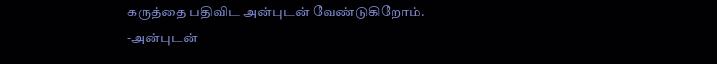கருத்தை பதிவிட அன்புடன் வேண்டுகிறோம்.
-அன்புடன்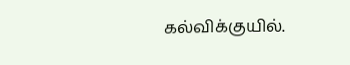கல்விக்குயில்.